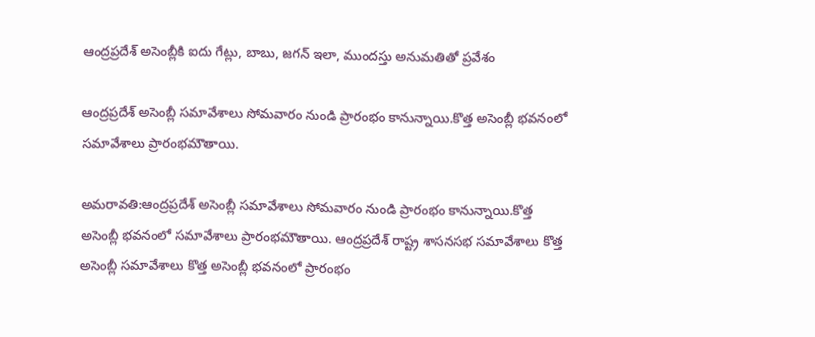ఆంద్రప్రదేశ్ అసెంబ్లీకి ఐదు గేట్లు, బాబు, జగన్ ఇలా, ముందస్తు అనుమతితో ప్రవేశం

ఆంద్రప్రదేశ్ అసెంబ్లీ సమావేశాలు సోమవారం నుండి ప్రారంభం కానున్నాయి.కొత్త అసెంబ్లీ భవనంలో సమావేశాలు ప్రారంభమౌతాయి.

అమరావతి:ఆంద్రప్రదేశ్ అసెంబ్లీ సమావేశాలు సోమవారం నుండి ప్రారంభం కానున్నాయి.కొత్త అసెంబ్లీ భవనంలో సమావేశాలు ప్రారంభమౌతాయి. ఆంద్రప్రదేశ్ రాష్ట్ర శాసనసభ సమావేశాలు కొత్త అసెంబ్లీ సమావేశాలు కొత్త అసెంబ్లీ భవనంలో ప్రారంభం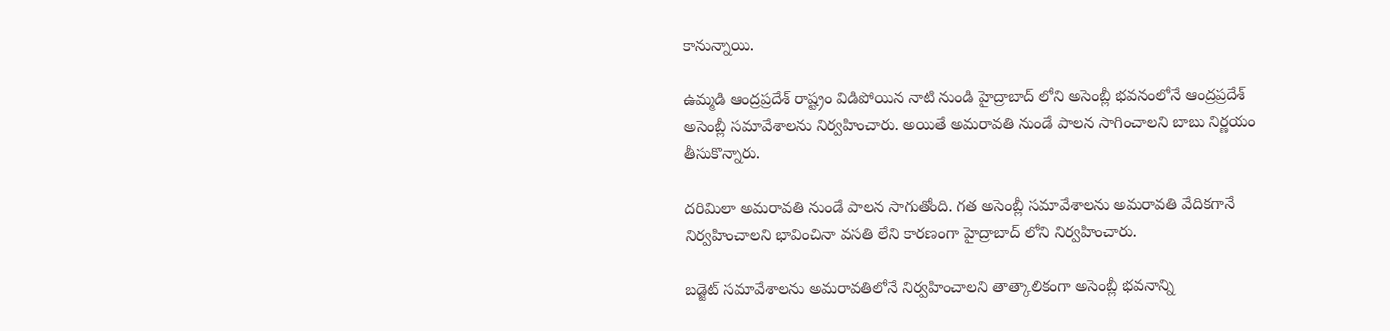కానున్నాయి.

ఉమ్మడి ఆంద్రప్రదేశ్ రాష్ట్రం విడిపోయిన నాటి నుండి హైద్రాబాద్ లోని అసెంబ్లీ భవనంలోనే ఆంద్రప్రదేశ్ అసెంబ్లీ సమావేశాలను నిర్వహించారు. అయితే అమరావతి నుండే పాలన సాగించాలని బాబు నిర్ణయం తీసుకొన్నారు.

దరిమిలా అమరావతి నుండే పాలన సాగుతోంది. గత అసెంబ్లీ సమావేశాలను అమరావతి వేదికగానే నిర్వహించాలని భావించినా వసతి లేని కారణంగా హైద్రాబాద్ లోని నిర్వహించారు.

బడ్జెట్ సమావేశాలను అమరావతిలోనే నిర్వహించాలని తాత్కాలికంగా అసెంబ్లీ భవనాన్ని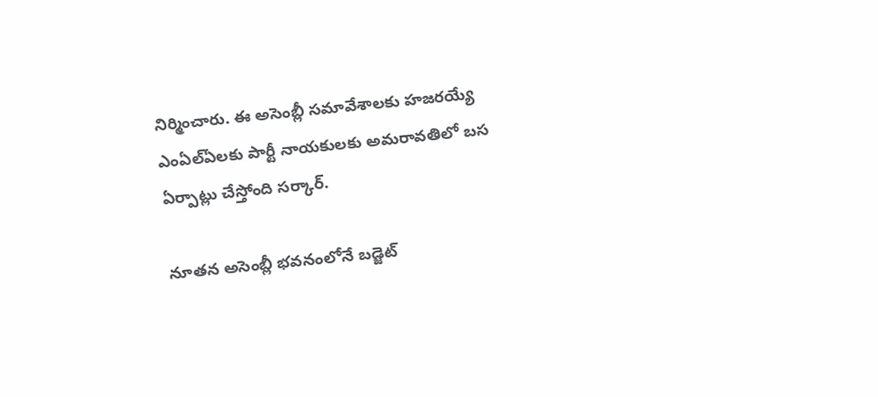నిర్మించారు. ఈ అసెంబ్లీ సమావేశాలకు హజరయ్యే ఎంఏల్ఏలకు పార్టీ నాయకులకు అమరావతిలో బస ఏర్పాట్లు చేస్తోంది సర్కార్.

నూతన అసెంబ్లీ భవనంలోనే బడ్జెట్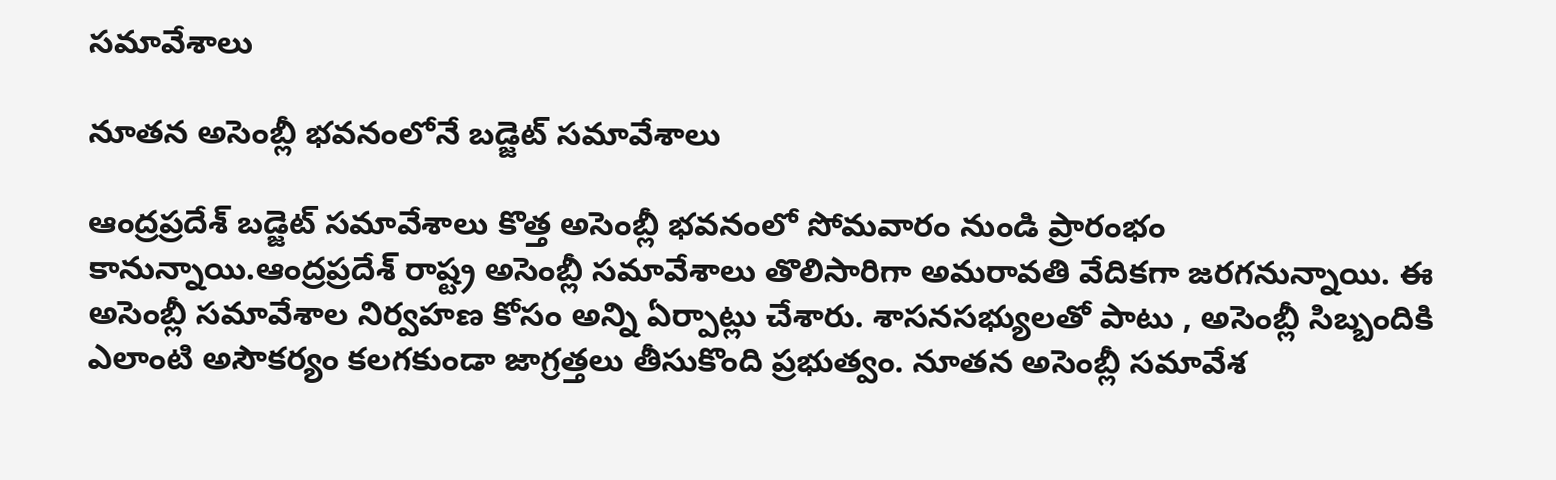సమావేశాలు

నూతన అసెంబ్లీ భవనంలోనే బడ్జెట్ సమావేశాలు

ఆంద్రప్రదేశ్ బడ్జెట్ సమావేశాలు కొత్త అసెంబ్లీ భవనంలో సోమవారం నుండి ప్రారంభం కానున్నాయి.ఆంద్రప్రదేశ్ రాష్ట్ర అసెంబ్లీ సమావేశాలు తొలిసారిగా అమరావతి వేదికగా జరగనున్నాయి. ఈ అసెంబ్లీ సమావేశాల నిర్వహణ కోసం అన్ని ఏర్పాట్లు చేశారు. శాసనసభ్యులతో పాటు , అసెంబ్లీ సిబ్బందికి ఎలాంటి అసౌకర్యం కలగకుండా జాగ్రత్తలు తీసుకొంది ప్రభుత్వం. నూతన అసెంబ్లీ సమావేశ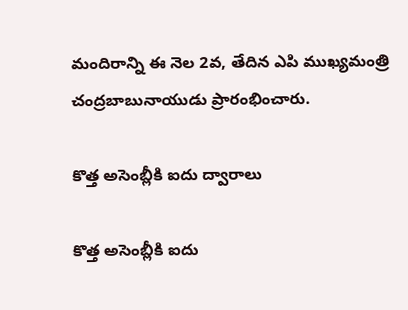మందిరాన్ని ఈ నెల 2వ, తేదిన ఎపి ముఖ్యమంత్రి చంద్రబాబునాయుడు ప్రారంభించారు.

కొత్త అసెంబ్లీకి ఐదు ద్వారాలు

కొత్త అసెంబ్లీకి ఐదు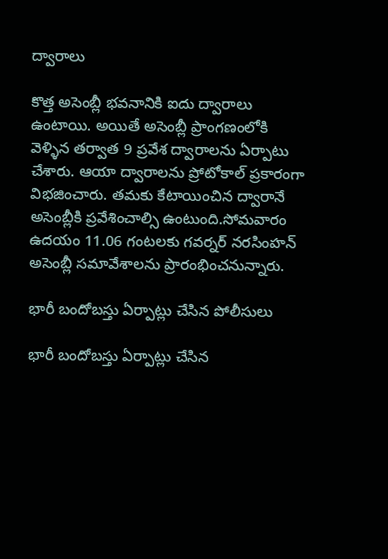ద్వారాలు

కొత్త అసెంబ్లీ భవనానికి ఐదు ద్వారాలు ఉంటాయి. అయితే అసెంబ్లీ ప్రాంగణంలోకి వెళ్ళిన తర్వాత 9 ప్రవేశ ద్వారాలను ఏర్పాటు చేశారు. ఆయా ద్వారాలను ప్రోటోకాల్ ప్రకారంగా విభజించారు. తమకు కేటాయించిన ద్వారానే అసెంబ్లీకి ప్రవేశించాల్సి ఉంటుంది.సోమవారం ఉదయం 11.06 గంటలకు గవర్నర్ నరసింహన్ అసెంబ్లీ సమావేశాలను ప్రారంభించనున్నారు.

భారీ బందోబస్తు ఏర్పాట్లు చేసిన పోలీసులు

భారీ బందోబస్తు ఏర్పాట్లు చేసిన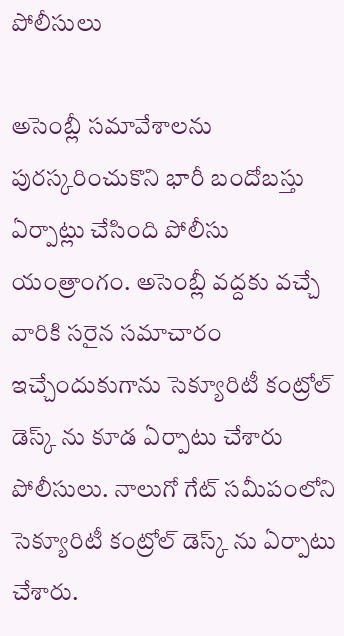పోలీసులు

అసెంబ్లీ సమావేశాలను పురస్కరించుకొని భారీ బందోబస్తు ఏర్పాట్లు చేసింది పోలీసు యంత్రాంగం. అసెంబ్లీ వద్దకు వచ్చే వారికి సరైన సమాచారం ఇచ్చేందుకుగాను సెక్యూరిటీ కంట్రోల్ డెస్క్ ను కూడ ఏర్పాటు చేశారు పోలీసులు. నాలుగో గేట్ సమీపంలోని సెక్యూరిటీ కంట్రోల్ డెస్క్ ను ఏర్పాటు చేశారు.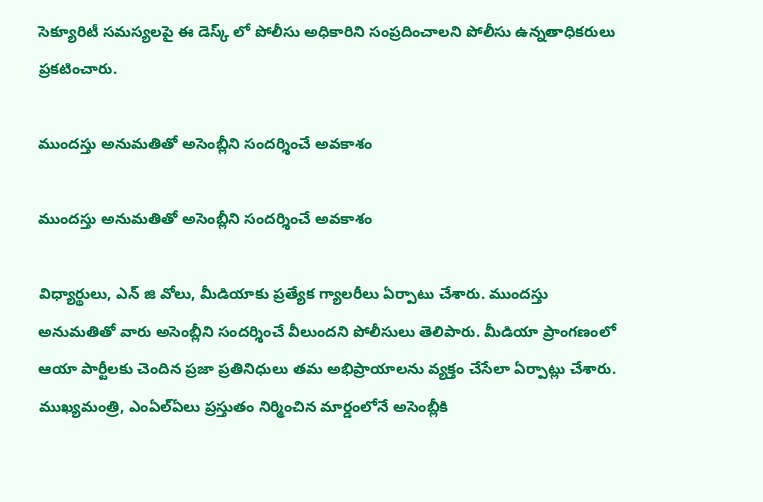సెక్యూరిటీ సమస్యలపై ఈ డెస్క్ లో పోలీసు అధికారిని సంప్రదించాలని పోలీసు ఉన్నతాధికరులు ప్రకటించారు.

ముందస్తు అనుమతితో అసెంబ్లీని సందర్శించే అవకాశం

ముందస్తు అనుమతితో అసెంబ్లీని సందర్శించే అవకాశం

విధ్యార్థులు, ఎన్ జి వోలు, మీడియాకు ప్రత్యేక గ్యాలరీలు ఏర్పాటు చేశారు. ముందస్తు అనుమతితో వారు అసెంబ్లీని సందర్శించే వీలుందని పోలీసులు తెలిపారు. మీడియా ప్రాంగణంలో ఆయా పార్టీలకు చెందిన ప్రజా ప్రతినిధులు తమ అభిప్రాయాలను వ్యక్తం చేసేలా ఏర్పాట్లు చేశారు. ముఖ్యమంత్రి, ఎంఏల్ఏలు ప్రస్తుతం నిర్మించిన మార్డంలోనే అసెంబ్లీకి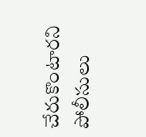చేరుకొంటారని పోలీసులు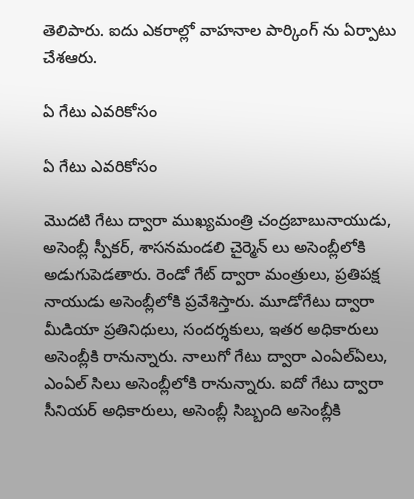తెలిపారు. ఐదు ఎకరాల్లో వాహనాల పార్కింగ్ ను ఏర్పాటు చేశఆరు.

ఏ గేటు ఎవరికోసం

ఏ గేటు ఎవరికోసం

మొదటి గేటు ద్వారా ముఖ్యమంత్రి చంద్రబాబునాయుడు, అసెంబ్లీ స్పీకర్, శాసనమండలి చైర్మెన్ లు అసెంబ్లీలోకి అడుగుపెడతారు. రెండో గేట్ ద్వారా మంత్రులు, ప్రతిపక్ష నాయుడు అసెంబ్లీలోకి ప్రవేశిస్తారు. మూడోగేటు ద్వారా మీడియా ప్రతినిధులు, సందర్శకులు, ఇతర అధికారులు అసెంబ్లీకి రానున్నారు. నాలుగో గేటు ద్వారా ఎంఏల్ఏలు, ఎంఏల్ సిలు అసెంబ్లీలోకి రానున్నారు. ఐదో గేటు ద్వారా సీనియర్ అధికారులు, అసెంబ్లీ సిబ్బంది అసెంబ్లీకి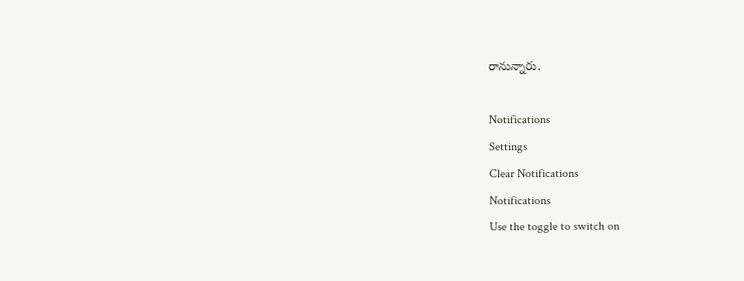రానున్నారు.

Notifications
Settings
Clear Notifications
Notifications
Use the toggle to switch on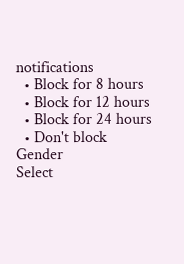notifications
  • Block for 8 hours
  • Block for 12 hours
  • Block for 24 hours
  • Don't block
Gender
Select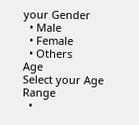your Gender
  • Male
  • Female
  • Others
Age
Select your Age Range
  •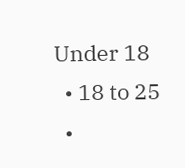Under 18
  • 18 to 25
  •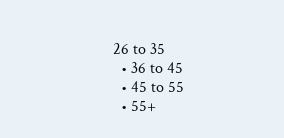26 to 35
  • 36 to 45
  • 45 to 55
  • 55+